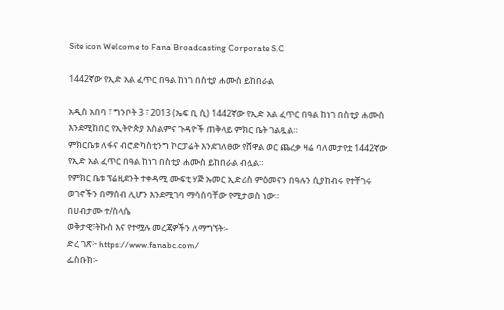Site icon Welcome to Fana Broadcasting Corporate S.C

1442ኛው የኢድ አል ፈጥር በዓል ከነገ በስቲያ ሐሙስ ይከበራል

አዲስ አበባ ፣ ግንቦት 3 ፣ 2013 (ኤፍ ቢ ሲ) 1442ኛው የኢድ አል ፈጥር በዓል ከነገ በስቲያ ሐሙስ እንደሚከበር የኢትዮጵያ እስልምና ጉዳዮች ጠቅላይ ምክር ቤት ገልጿል።
ምክርቤቱ ለፋና ብሮድካስቲንግ ኮርፓሬት እንደገለፀው የሸዋል ወር ጨረቃ ዛሬ ባለመታየቷ 1442ኛው የኢድ አል ፈጥር በዓል ከነገ በስቲያ ሐሙስ ይከበራል ብሏል።
የምክር ቤቱ ፕሬዚደንት ተቀዳሚ ሙፍቲ ሃጅ ኡመር ኢድሪስ ምዕመናን በዓሉን ሲያከብሩ የተቸገሩ ወገኖችን በማሰብ ሊሆን እንደሚገባ ማሳሰባቸው የሚታወስ ነው።
በሀብታሙ ተ/ስላሴ
ወቅታዊ፣ትኩስ እና የተሟሉ መረጃዎችን ለማግኘት፡-
ድረ ገጽ፦ https://www.fanabc.com/
ፌስቡክ፡-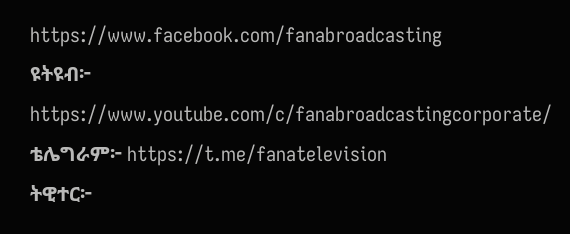https://www.facebook.com/fanabroadcasting
ዩትዩብ፦ https://www.youtube.com/c/fanabroadcastingcorporate/
ቴሌግራም፦ https://t.me/fanatelevision
ትዊተር፦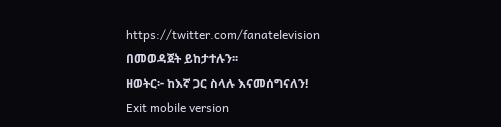https://twitter.com/fanatelevision በመወዳጀት ይከታተሉን፡፡
ዘወትር፦ ከእኛ ጋር ስላሉ እናመሰግናለን!
Exit mobile version